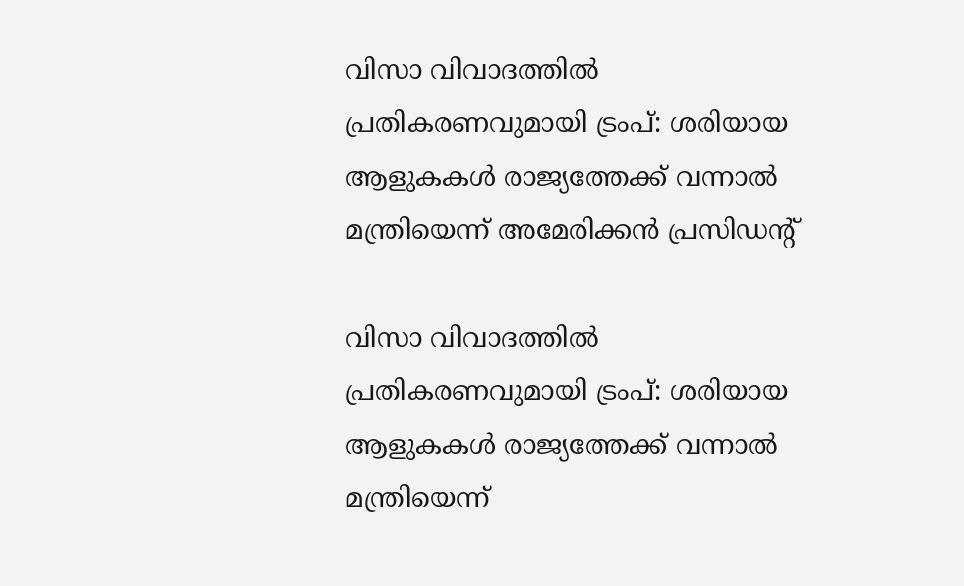വിസാ വിവാദത്തില്‍ പ്രതികരണവുമായി ട്രംപ്: ശരിയായ ആളുകകള്‍ രാജ്യത്തേക്ക് വന്നാല്‍ മന്ത്രിയെന്ന് അമേരിക്കന്‍ പ്രസിഡന്റ്

വിസാ വിവാദത്തില്‍ പ്രതികരണവുമായി ട്രംപ്: ശരിയായ ആളുകകള്‍ രാജ്യത്തേക്ക് വന്നാല്‍ മന്ത്രിയെന്ന്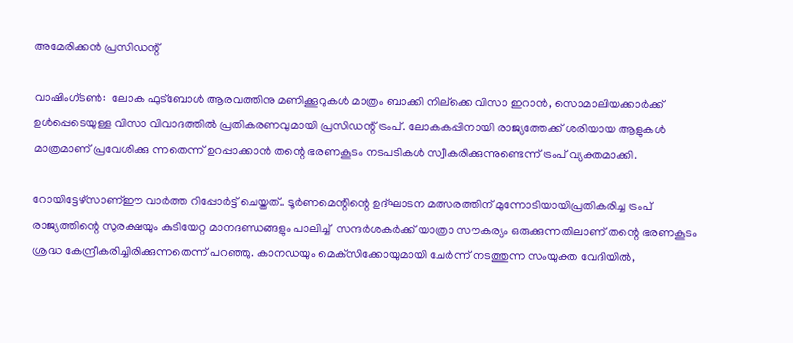അമേരിക്കന്‍ പ്രസിഡന്റ്

വാഷിംഗ്ടണ്‍:  ലോക ഫുട്‌ബോള്‍ ആരവത്തിനു മണിക്കൂറുകള്‍ മാത്രം ബാക്കി നില്‌ക്കെ വിസാ ഇറാന്‍, സൊമാലിയക്കാര്‍ക്ക് ഉള്‍പ്പെടെയുള്ള വിസാ വിവാദത്തില്‍ പ്രതികരണവുമായി പ്രസിഡന്റ് ട്രംപ്. ലോകകപ്പിനായി രാജ്യത്തേക്ക് ശരിയായ ആളുകള്‍ മാത്രമാണ് പ്രവേശിക്കു ന്നതെന്ന് ഉറപ്പാക്കാന്‍ തന്റെ ഭരണകൂടം നടപടികള്‍ സ്വീകരിക്കുന്നുണ്ടെന്ന് ട്രംപ് വ്യക്തമാക്കി.

റോയിട്ടേഴ്സാണ്ഈ വാര്‍ത്ത റിപ്പോര്‍ട്ട് ചെയ്തത്.. ടൂര്‍ണമെന്റിന്റെ ഉദ്ഘാടന മത്സരത്തിന് മുന്നോടിയായിപ്രതികരിച്ച ട്രംപ് രാജ്യത്തിന്റെ സുരക്ഷയും കുടിയേറ്റ മാനദണ്ഡങ്ങളും പാലിച്ച്  സന്ദര്‍ശകര്‍ക്ക് യാത്രാ സൗകര്യം ഒരുക്കുന്നതിലാണ് തന്റെ ഭരണകൂടം ശ്രദ്ധ കേന്ദ്രീകരിച്ചിരിക്കുന്നതെന്ന് പറഞ്ഞു. കാനഡയും മെക്‌സിക്കോയുമായി ചേര്‍ന്ന് നടത്തുന്ന സംയുക്ത വേദിയില്‍,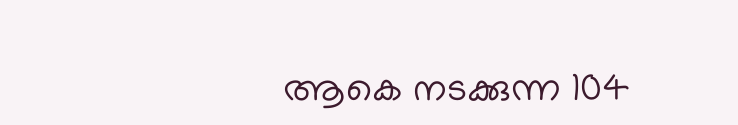ആകെ നടക്കുന്ന 104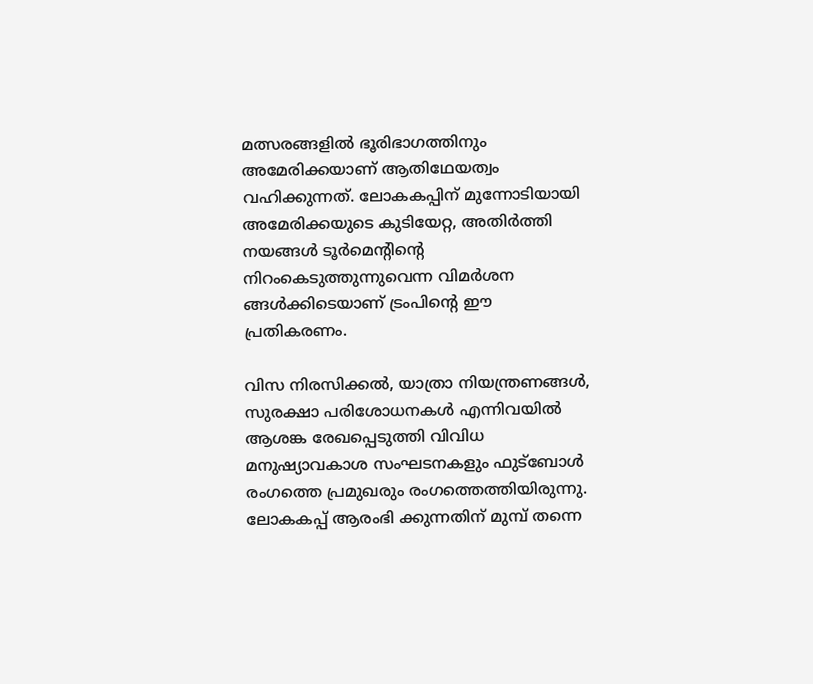മത്സരങ്ങളില്‍ ഭൂരിഭാഗത്തിനും അമേരിക്കയാണ് ആതിഥേയത്വം വഹിക്കുന്നത്. ലോകകപ്പിന് മുന്നോടിയായി അമേരിക്കയുടെ കുടിയേറ്റ, അതിര്‍ത്തി നയങ്ങള്‍ ടൂര്‍മെന്റിന്റെ നിറംകെടുത്തുന്നുവെന്ന വിമര്‍ശന ങ്ങള്‍ക്കിടെയാണ് ട്രംപിന്റെ ഈ പ്രതികരണം.

വിസ നിരസിക്കല്‍, യാത്രാ നിയന്ത്രണങ്ങള്‍, സുരക്ഷാ പരിശോധനകള്‍ എന്നിവയില്‍ ആശങ്ക രേഖപ്പെടുത്തി വിവിധ മനുഷ്യാവകാശ സംഘടനകളും ഫുട്‌ബോള്‍ രംഗത്തെ പ്രമുഖരും രംഗത്തെത്തിയിരുന്നു. ലോകകപ്പ് ആരംഭി ക്കുന്നതിന് മുമ്പ് തന്നെ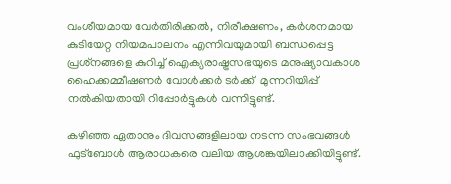വംശീയമായ വേര്‍തിരിക്കല്‍, നിരീക്ഷണം, കര്‍ശനമായ കുടിയേറ്റ നിയമപാലനം എന്നിവയുമായി ബന്ധപ്പെട്ട പ്രശ്‌നങ്ങളെ കുറിച്ച് ഐക്യരാഷ്ട്രസഭയുടെ മനുഷ്യാവകാശ ഹൈക്കമ്മീഷണര്‍ വോള്‍ക്കര്‍ ടര്‍ക്ക്  മുന്നറിയിപ്പ് നല്‍കിയതായി റിപ്പോര്‍ട്ടുകള്‍ വന്നിട്ടുണ്ട്.

കഴിഞ്ഞ ഏതാനും ദിവസങ്ങളിലായ നടന്ന സംഭവങ്ങള്‍ ഫുട്‌ബോള്‍ ആരാധകരെ വലിയ ആശങ്കയിലാക്കിയിട്ടുണ്ട്.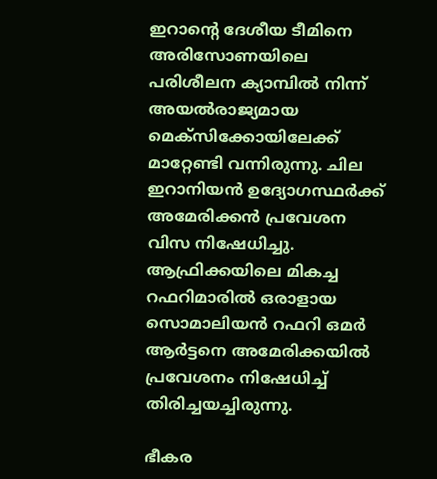ഇറാന്റെ ദേശീയ ടീമിനെ അരിസോണയിലെ പരിശീലന ക്യാമ്പില്‍ നിന്ന് അയല്‍രാജ്യമായ മെക്‌സിക്കോയിലേക്ക് മാറ്റേണ്ടി വന്നിരുന്നു. ചില ഇറാനിയന്‍ ഉദ്യോഗസ്ഥര്‍ക്ക് അമേരിക്കന്‍ പ്രവേശന വിസ നിഷേധിച്ചു. ആഫ്രിക്കയിലെ മികച്ച റഫറിമാരില്‍ ഒരാളായ  സൊമാലിയന്‍ റഫറി ഒമര്‍ ആര്‍ട്ടനെ അമേരിക്കയില്‍ പ്രവേശനം നിഷേധിച്ച് തിരിച്ചയച്ചിരുന്നു.

ഭീകര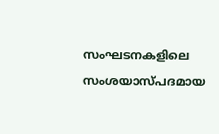സംഘടനകളിലെ സംശയാസ്പദമായ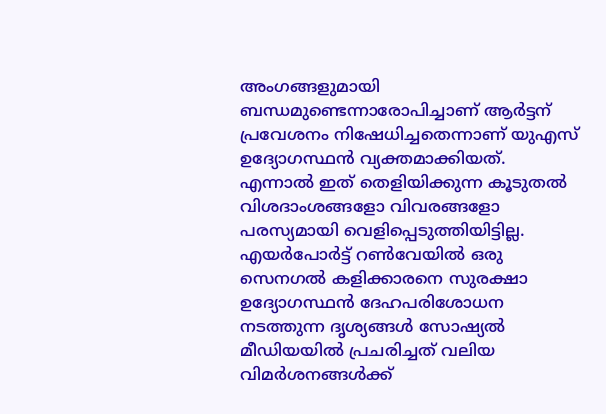അംഗങ്ങളുമായി ബന്ധമുണ്ടെന്നാരോപിച്ചാണ് ആര്‍ട്ടന് പ്രവേശനം നിഷേധിച്ചതെന്നാണ് യുഎസ് ഉദ്യോഗസ്ഥന്‍ വ്യക്തമാക്കിയത്. എന്നാല്‍ ഇത് തെളിയിക്കുന്ന കൂടുതല്‍ വിശദാംശങ്ങളോ വിവരങ്ങളോ പരസ്യമായി വെളിപ്പെടുത്തിയിട്ടില്ല. എയര്‍പോര്‍ട്ട് റണ്‍വേയില്‍ ഒരു സെനഗല്‍ കളിക്കാരനെ സുരക്ഷാ ഉദ്യോഗസ്ഥന്‍ ദേഹപരിശോധന നടത്തുന്ന ദൃശ്യങ്ങള്‍ സോഷ്യല്‍ മീഡിയയില്‍ പ്രചരിച്ചത് വലിയ വിമര്‍ശനങ്ങള്‍ക്ക്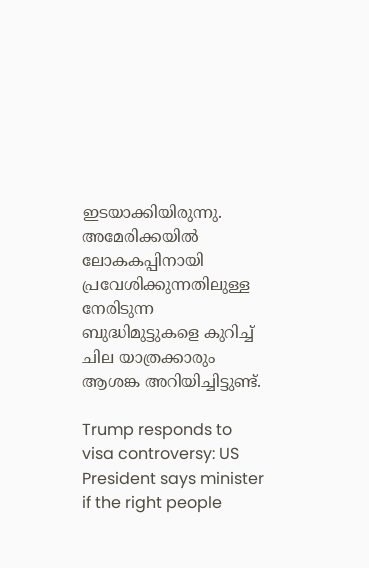ഇടയാക്കിയിരുന്നു. അമേരിക്കയില്‍ ലോകകപ്പിനായി പ്രവേശിക്കുന്നതിലുള്ള നേരിടുന്ന ബുദ്ധിമുട്ടുകളെ കുറിച്ച് ചില യാത്രക്കാരും ആശങ്ക അറിയിച്ചിട്ടുണ്ട്.

Trump responds to visa controversy: US President says minister if the right people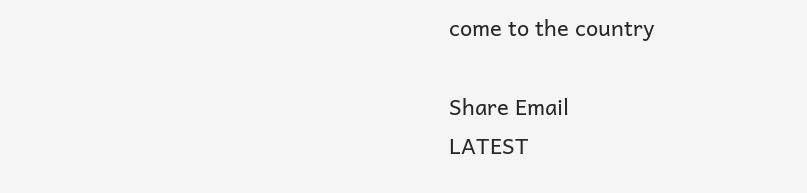come to the country

Share Email
LATEST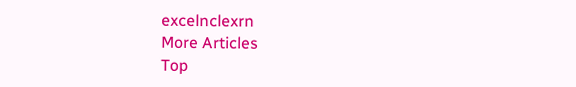excelnclexrn
More Articles
Top